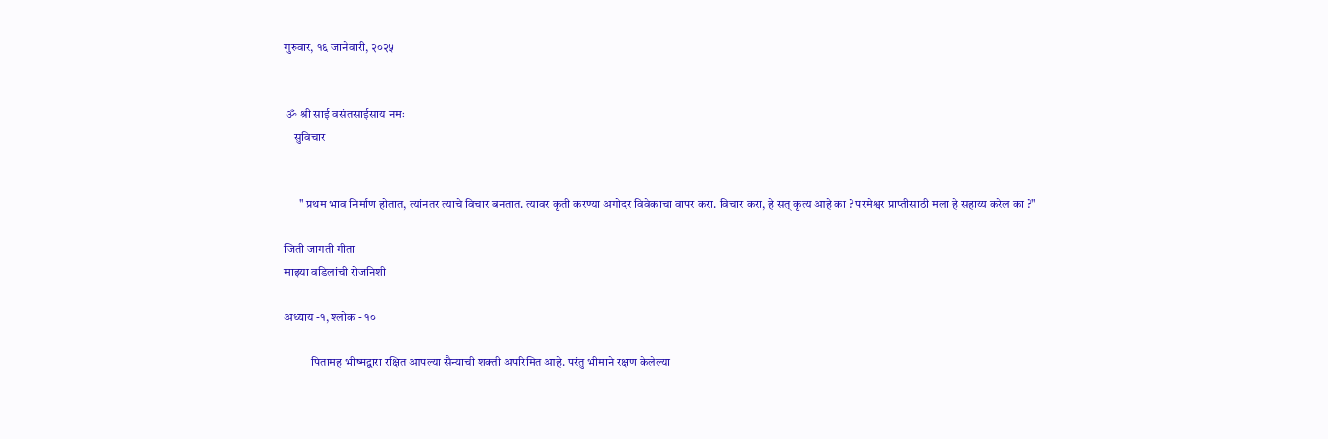गुरुवार, १६ जानेवारी, २०२५


 ॐ श्री साई वसंतसाईसाय नमः
    सुविचार


      " प्रथम भाव निर्माण होतात, त्यांनतर त्याचे विचार बनतात. त्यावर कृती करण्या अगोदर विवेकाचा वापर करा. विचार करा, हे सत् कृत्य आहे का ? परमेश्वर प्राप्तीसाठी मला हे सहाय्य करेल का ?"

जिती जागती गीता
माझ्या वडिलांची रोजनिशी

अध्याय -१, श्लोक - १०

           पितामह भीष्मद्वारा रक्षित आपल्या सैन्याची शक्ती अपरिमित आहे. परंतु भीमाने रक्षण केलेल्या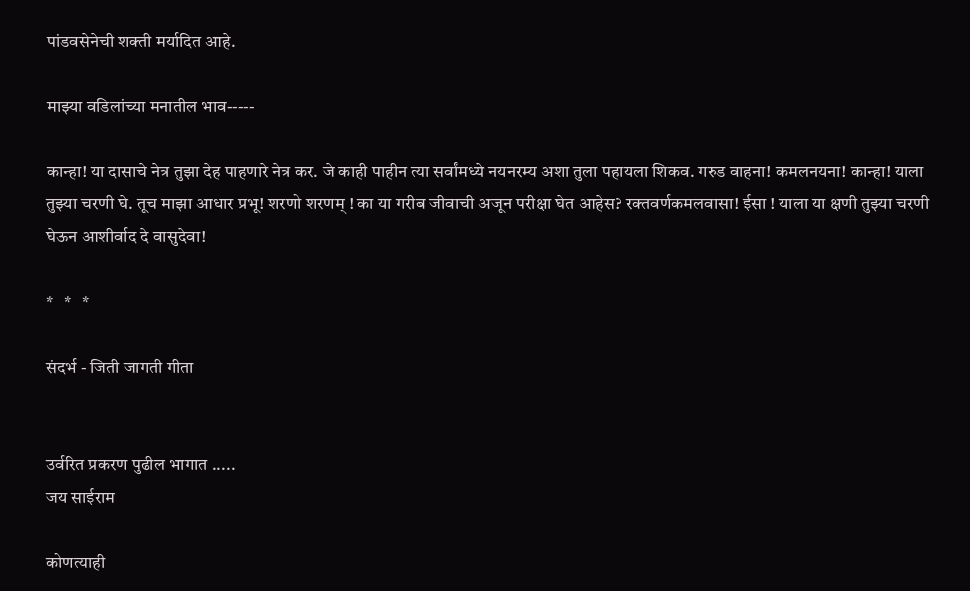पांडवसेनेची शक्ती मर्यादित आहे.

माझ्या वडिलांच्या मनातील भाव-----

कान्हा! या दासाचे नेत्र तुझा देह पाहणारे नेत्र कर. जे काही पाहीन त्या सर्वांमध्ये नयनरम्य अशा तुला पहायला शिकव. गरुड वाहना! कमलनयना! कान्हा! याला तुझ्या चरणी घे. तूच माझा आधार प्रभू! शरणो शरणम् ! का या गरीब जीवाची अजून परीक्षा घेत आहेस? रक्तवर्णकमलवासा! ईसा ! याला या क्षणी तुझ्या चरणी घेऊन आशीर्वाद दे वासुदेवा!

*   *   *

संदर्भ - जिती जागती गीता


उर्वरित प्रकरण पुढील भागात .....
जय साईराम

कोणत्याही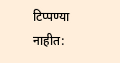टिप्पण्‍या नाहीत: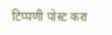टिप्पणी पोस्ट करा